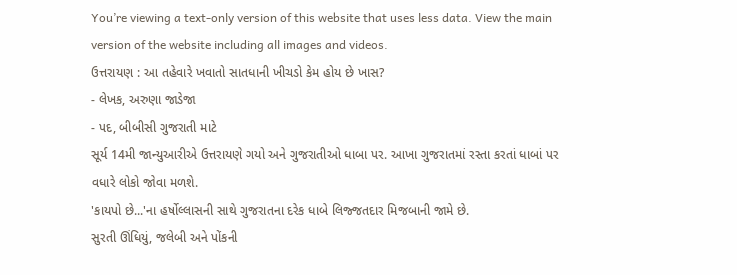You’re viewing a text-only version of this website that uses less data. View the main version of the website including all images and videos.
ઉત્તરાયણ : આ તહેવારે ખવાતો સાતધાની ખીચડો કેમ હોય છે ખાસ?
- લેખક, અરુણા જાડેજા
- પદ, બીબીસી ગુજરાતી માટે
સૂર્ય 14મી જાન્યુઆરીએ ઉત્તરાયણે ગયો અને ગુજરાતીઓ ધાબા પર. આખા ગુજરાતમાં રસ્તા કરતાં ધાબાં પર વધારે લોકો જોવા મળશે.
'કાયપો છે...'ના હર્ષોલ્લાસની સાથે ગુજરાતના દરેક ધાબે લિજ્જતદાર મિજબાની જામે છે.
સુરતી ઊંધિયું, જલેબી અને પોંકની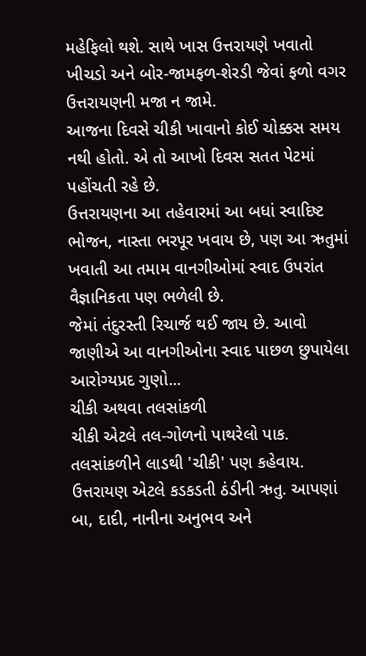મહેફિલો થશે. સાથે ખાસ ઉત્તરાયણે ખવાતો ખીચડો અને બોર-જામફળ-શેરડી જેવાં ફળો વગર ઉત્તરાયણની મજા ન જામે.
આજના દિવસે ચીકી ખાવાનો કોઈ ચોક્કસ સમય નથી હોતો. એ તો આખો દિવસ સતત પેટમાં પહોંચતી રહે છે.
ઉત્તરાયણના આ તહેવારમાં આ બધાં સ્વાદિષ્ટ ભોજન, નાસ્તા ભરપૂર ખવાય છે, પણ આ ઋતુમાં ખવાતી આ તમામ વાનગીઓમાં સ્વાદ ઉપરાંત વૈજ્ઞાનિકતા પણ ભળેલી છે.
જેમાં તંદુરસ્તી રિચાર્જ થઈ જાય છે. આવો જાણીએ આ વાનગીઓના સ્વાદ પાછળ છુપાયેલા આરોગ્યપ્રદ ગુણો...
ચીકી અથવા તલસાંકળી
ચીકી એટલે તલ-ગોળનો પાથરેલો પાક. તલસાંકળીને લાડથી 'ચીકી' પણ કહેવાય.
ઉત્તરાયણ એટલે કડકડતી ઠંડીની ઋતુ. આપણાં બા, દાદી, નાનીના અનુભવ અને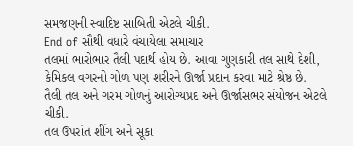સમજણની સ્વાદિષ્ટ સાબિતી એટલે ચીકી.
End of સૌથી વધારે વંચાયેલા સમાચાર
તલમાં ભારોભાર તૈલી પદાર્થ હોય છે. આવા ગુણકારી તલ સાથે દેશી, કેમિકલ વગરનો ગોળ પણ શરીરને ઊર્જા પ્રદાન કરવા માટે શ્રેષ્ઠ છે.
તૈલી તલ અને ગરમ ગોળનું આરોગ્યપ્રદ અને ઊર્જાસભર સંયોજન એટલે ચીકી.
તલ ઉપરાંત શીંગ અને સૂકા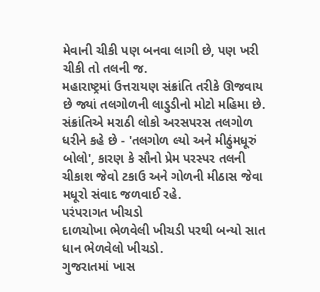મેવાની ચીકી પણ બનવા લાગી છે, પણ ખરી ચીકી તો તલની જ.
મહારાષ્ટ્રમાં ઉત્તરાયણ સંક્રાંતિ તરીકે ઊજવાય છે જ્યાં તલગોળની લાડુડીનો મોટો મહિમા છે.
સંક્રાંતિએ મરાઠી લોકો અરસપરસ તલગોળ ધરીને કહે છે - 'તલગોળ લ્યો અને મીઠુંમધૂરું બોલો', કારણ કે સૌનો પ્રેમ પરસ્પર તલની ચીકાશ જેવો ટકાઉ અને ગોળની મીઠાસ જેવા મધૂરો સંવાદ જળવાઈ રહે.
પરંપરાગત ખીચડો
દાળચોખા ભેળવેલી ખીચડી પરથી બન્યો સાત ધાન ભેળવેલો ખીચડો.
ગુજરાતમાં ખાસ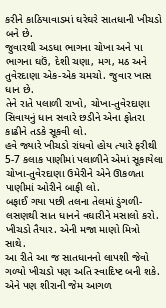કરીને કાઠિયાવાડમાં ઘરેઘરે સાતધાની ખીચડો બને છે.
જુવારથી અડધા ભાગના ચોખા અને પા ભાગના ઘઉં, દેશી ચણા, મગ, મઠ અને તુવેરદાણા એક-એક ચમચો. જુવાર ખાસ ધાન છે.
તેને રાતે પલાળી રાખો, ચોખા-તુવેરદાણા સિવાયનું ધાન સવારે છડીને એના ફોતરા કાઢીને તડકે સૂકવી લો.
હવે જ્યારે ખીચડો રાંધવો હોય ત્યારે ફરીથી 5-7 કલાક પાણીમાં પલાળીને એમાં સૂકાયેલા ચોખા-તુવેરદાણા ઉમેરીને એને ઊકળતા પાણીમાં ઓરીને બાફી લો.
બફાઈ ગયા પછી તલના તેલમાં ડુંગળી-લસણથી સાત ધાનને વઘારીને મસાલો કરો. ખીચડો તૈયાર. એની મજા માણો મિત્રો સાથે.
આ રીતે આ જ સાતધાનનો લાપશી જેવો ગળ્યો ખીચડો પણ અતિ સ્વાદિષ્ટ બની શકે.
એને પણ શીરાની જેમ આગળ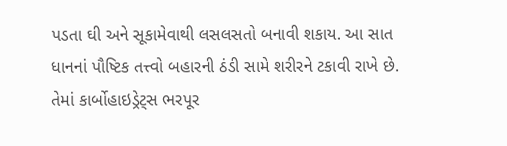પડતા ઘી અને સૂકામેવાથી લસલસતો બનાવી શકાય. આ સાત ધાનનાં પૌષ્ટિક તત્ત્વો બહારની ઠંડી સામે શરીરને ટકાવી રાખે છે.
તેમાં કાર્બોહાઇડ્રેટ્સ ભરપૂર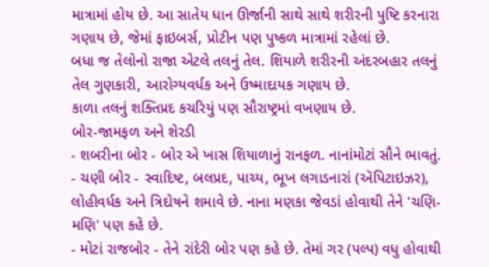માત્રામાં હોય છે. આ સાતેય ધાન ઊર્જાની સાથે સાથે શરીરની પુષ્ટિ કરનારા ગણાય છે, જેમાં ફાઇબર્સ, પ્રોટીન પણ પુષ્કળ માત્રામાં રહેલાં છે.
બધા જ તેલોનો રાજા એટલે તલનું તેલ. શિયાળે શરીરની અંદરબહાર તલનું તેલ ગુણકારી, આરોગ્યવર્ધક અને ઉષ્માદાયક ગણાય છે.
કાળા તલનું શક્તિપ્રદ કચરિયું પણ સૌરાષ્ટ્રમાં વખણાય છે.
બોર-જામફળ અને શેરડી
- શબરીના બોર - બોર એ ખાસ શિયાળાનું રાનફળ. નાનાંમોટાં સૌને ભાવતું.
- ચણી બોર - સ્વાદિષ્ટ, બલપ્રદ, પાચ્ય, ભૂખ લગાડનારાં (ઍપિટાઇઝર), લોહીવર્ધક અને ત્રિદોષને શમાવે છે. નાના મણકા જેવડાં હોવાથી તેને 'ચણિ-મણિ' પણ કહે છે.
- મોટાં રાજબોર - તેને રાંદેરી બોર પણ કહે છે. તેમાં ગર (પલ્પ) વધુ હોવાથી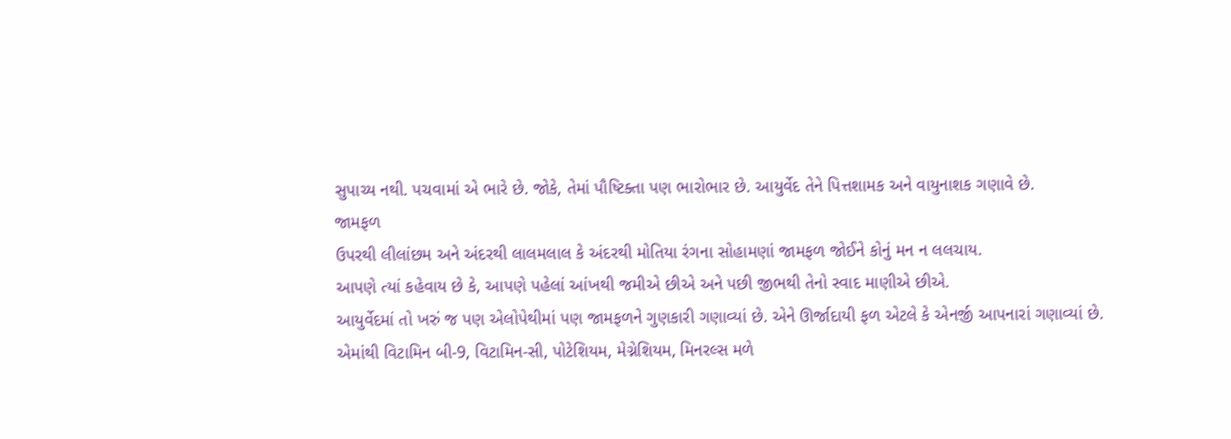સુપાચ્ય નથી. પચવામાં એ ભારે છે. જોકે, તેમાં પૌષ્ટિક્તા પણ ભારોભાર છે. આયુર્વેદ તેને પિત્તશામક અને વાયુનાશક ગણાવે છે.
જામફળ
ઉપરથી લીલાંછમ અને અંદરથી લાલમલાલ કે અંદરથી મોતિયા રંગના સોહામણાં જામફળ જોઈને કોનું મન ન લલચાય.
આપણે ત્યાં કહેવાય છે કે, આપણે પહેલાં આંખથી જમીએ છીએ અને પછી જીભથી તેનો સ્વાદ માણીએ છીએ.
આયુર્વેદમાં તો ખરું જ પણ એલોપેથીમાં પણ જામફળને ગુણકારી ગણાવ્યાં છે. એને ઊર્જાદાયી ફળ એટલે કે એનર્જી આપનારાં ગણાવ્યાં છે.
એમાંથી વિટામિન બી-9, વિટામિન-સી, પોટેશિયમ, મેગ્નેશિયમ, મિનરલ્સ મળે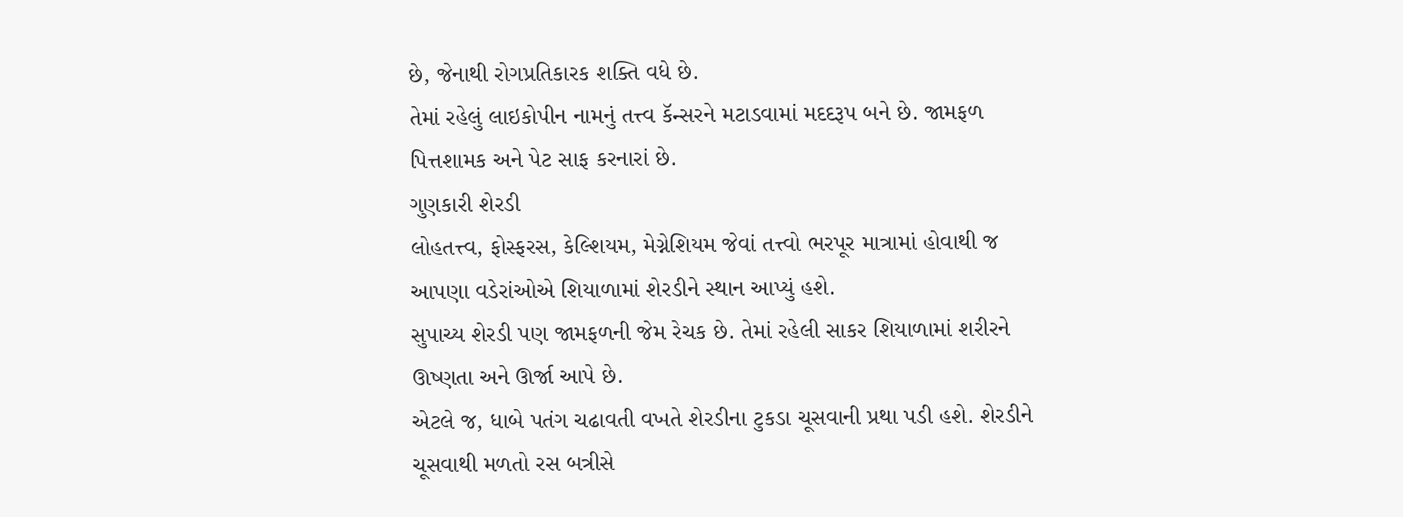છે, જેનાથી રોગપ્રતિકારક શક્તિ વધે છે.
તેમાં રહેલું લાઇકોપીન નામનું તત્ત્વ કૅન્સરને મટાડવામાં મદદરૂપ બને છે. જામફળ પિત્તશામક અને પેટ સાફ કરનારાં છે.
ગુણકારી શેરડી
લોહતત્ત્વ, ફોસ્ફરસ, કેલ્શિયમ, મેગ્નેશિયમ જેવાં તત્ત્વો ભરપૂર માત્રામાં હોવાથી જ આપણા વડેરાંઓએ શિયાળામાં શેરડીને સ્થાન આપ્યું હશે.
સુપાચ્ય શેરડી પણ જામફળની જેમ રેચક છે. તેમાં રહેલી સાકર શિયાળામાં શરીરને ઊષ્ણતા અને ઊર્જા આપે છે.
એટલે જ, ધાબે પતંગ ચઢાવતી વખતે શેરડીના ટુકડા ચૂસવાની પ્રથા પડી હશે. શેરડીને ચૂસવાથી મળતો રસ બત્રીસે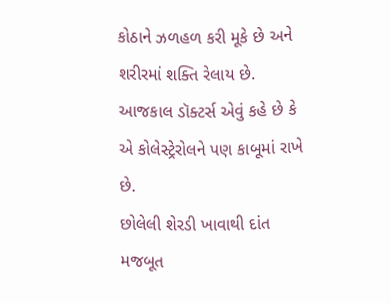કોઠાને ઝળહળ કરી મૂકે છે અને શરીરમાં શક્તિ રેલાય છે.
આજકાલ ડૉક્ટર્સ એવું કહે છે કે એ કોલેસ્ટ્રેરોલને પણ કાબૂમાં રાખે છે.
છોલેલી શેરડી ખાવાથી દાંત મજબૂત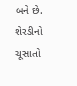બને છે. શેરડીનો ચૂસાતો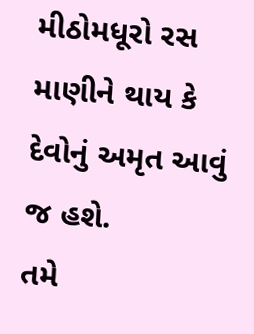મીઠોમધૂરો રસ માણીને થાય કે દેવોનું અમૃત આવું જ હશે.
તમે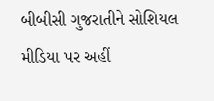બીબીસી ગુજરાતીને સોશિયલ મીડિયા પર અહીં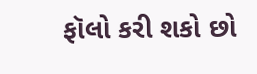ફૉલો કરી શકો છો